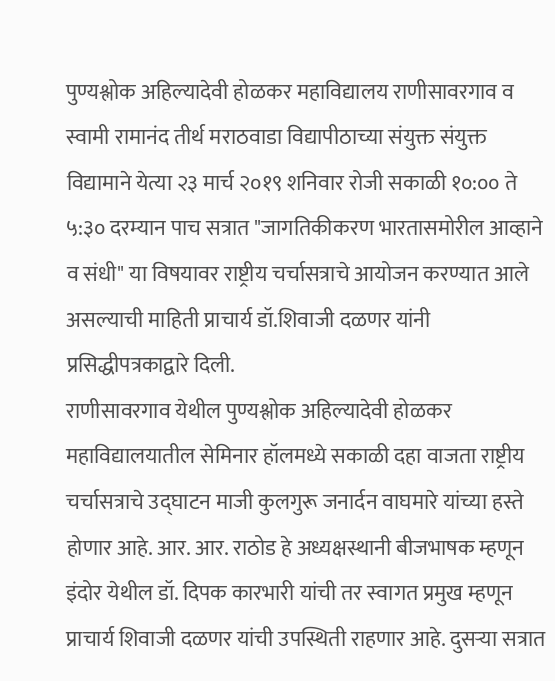पुण्यश्लोक अहिल्यादेवी होळकर महाविद्यालय राणीसावरगाव व स्वामी रामानंद तीर्थ मराठवाडा विद्यापीठाच्या संयुक्त संयुक्त विद्यामाने येत्या २३ मार्च २०१९ शनिवार रोजी सकाळी १०:०० ते ५:३० दरम्यान पाच सत्रात "जागतिकीकरण भारतासमोरील आव्हाने व संधी" या विषयावर राष्ट्रीय चर्चासत्राचे आयोजन करण्यात आले असल्याची माहिती प्राचार्य डॉ.शिवाजी दळणर यांनी प्रसिद्धीपत्रकाद्वारे दिली.
राणीसावरगाव येथील पुण्यश्लोक अहिल्यादेवी होळकर महाविद्यालयातील सेमिनार हॉलमध्ये सकाळी दहा वाजता राष्ट्रीय चर्चासत्राचे उद्घाटन माजी कुलगुरू जनार्दन वाघमारे यांच्या हस्ते होणार आहे. आर. आर. राठोड हे अध्यक्षस्थानी बीजभाषक म्हणून इंदोर येथील डॉ. दिपक कारभारी यांची तर स्वागत प्रमुख म्हणून प्राचार्य शिवाजी दळणर यांची उपस्थिती राहणार आहे. दुसऱ्या सत्रात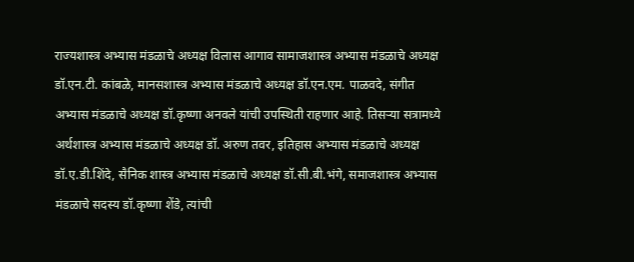राज्यशास्त्र अभ्यास मंडळाचे अध्यक्ष विलास आगाव सामाजशास्त्र अभ्यास मंडळाचे अध्यक्ष डॉ.एन.टी. कांबळे, मानसशास्त्र अभ्यास मंडळाचे अध्यक्ष डॉ.एन.एम. पाळवदे, संगीत अभ्यास मंडळाचे अध्यक्ष डॉ.कृष्णा अनवले यांची उपस्थिती राहणार आहे. तिसऱ्या सत्रामध्ये अर्थशास्त्र अभ्यास मंडळाचे अध्यक्ष डॉ. अरुण तवर, इतिहास अभ्यास मंडळाचे अध्यक्ष डॉ.ए.डी.शिंदे, सैनिक शास्त्र अभ्यास मंडळाचे अध्यक्ष डॉ.सी.बी.भंगे, समाजशास्त्र अभ्यास मंडळाचे सदस्य डॉ.कृष्णा शेंडे, त्यांची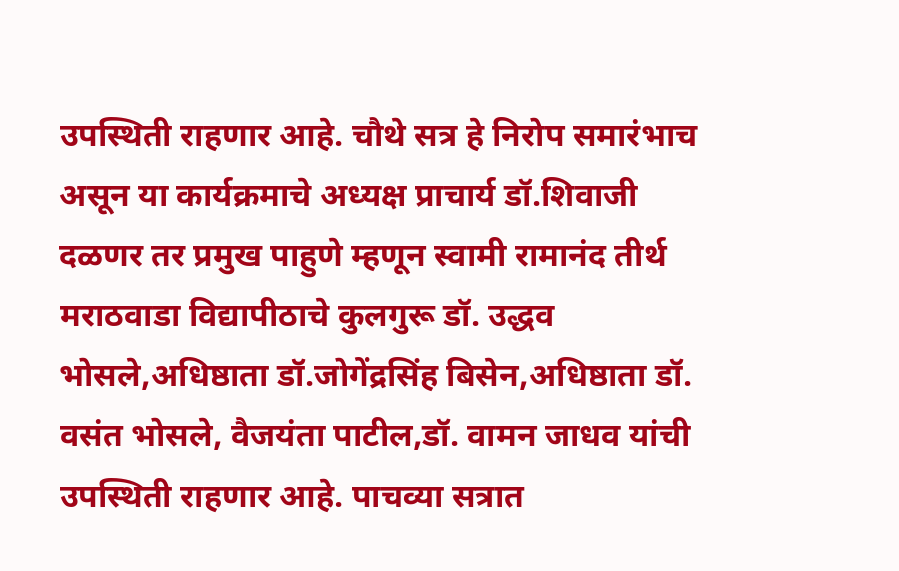उपस्थिती राहणार आहे. चौथे सत्र हे निरोप समारंभाच असून या कार्यक्रमाचे अध्यक्ष प्राचार्य डॉ.शिवाजी दळणर तर प्रमुख पाहुणे म्हणून स्वामी रामानंद तीर्थ मराठवाडा विद्यापीठाचे कुलगुरू डॉ. उद्धव भोसले,अधिष्ठाता डॉ.जोगेंद्रसिंह बिसेन,अधिष्ठाता डॉ. वसंत भोसले, वैजयंता पाटील,डॉ. वामन जाधव यांची उपस्थिती राहणार आहे. पाचव्या सत्रात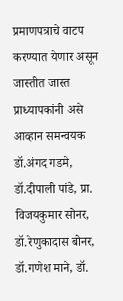प्रमाणपत्राचे वाटप करण्यात येणार असून जास्तीत जास्त प्राध्यापकांनी असे आव्हान समन्वयक डॉ.अंगद गडमे, डॉ.दीपाली पांडे, प्रा. विजयकुमार सोनर, डॉ.रेणुकादास बोनर, डॉ.गणेश माने, डॉ.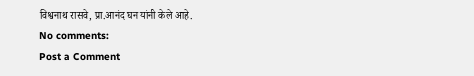विश्वनाथ रासवे, प्रा.आनंद घन यांनी केले आहे.
No comments:
Post a Comment